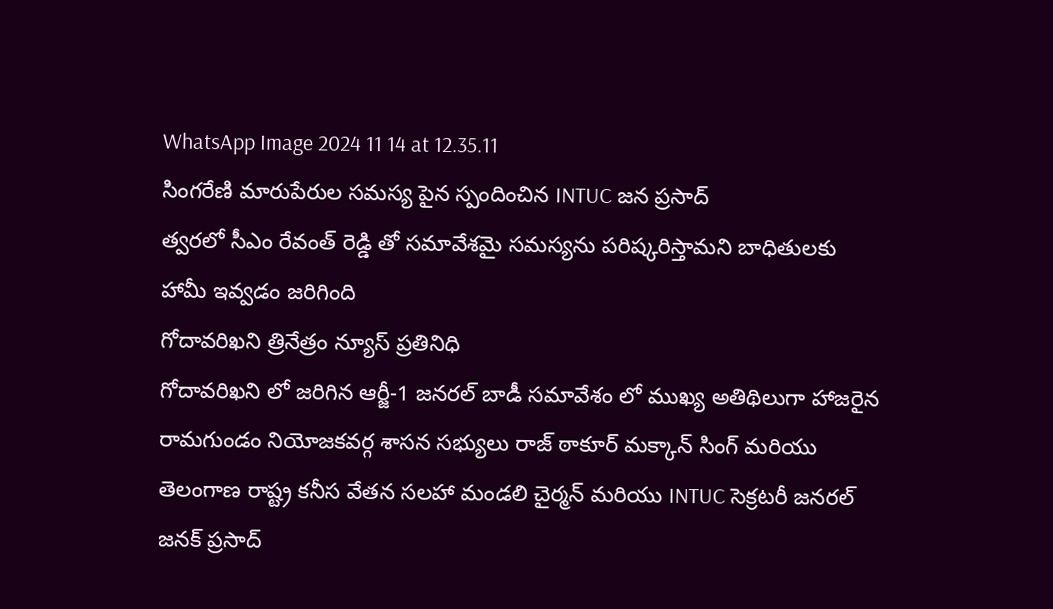WhatsApp Image 2024 11 14 at 12.35.11
సింగరేణి మారుపేరుల సమస్య పైన స్పందించిన INTUC జన ప్రసాద్
త్వరలో సీఎం రేవంత్ రెడ్డి తో సమావేశమై సమస్యను పరిష్కరిస్తామని బాధితులకు హామీ ఇవ్వడం జరిగింది
గోదావరిఖని త్రినేత్రం న్యూస్ ప్రతినిధి
గోదావరిఖని లో జరిగిన ఆర్జీ-1 జనరల్ బాడీ సమావేశం లో ముఖ్య అతిథిలుగా హాజరైన రామగుండం నియోజకవర్గ శాసన సభ్యులు రాజ్ ఠాకూర్ మక్కాన్ సింగ్ మరియు తెలంగాణ రాష్ట్ర కనీస వేతన సలహా మండలి చైర్మన్ మరియు INTUC సెక్రటరీ జనరల్ జనక్ ప్రసాద్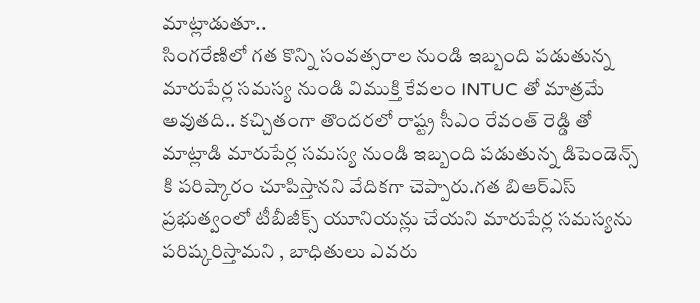మాట్లాడుతూ..
సింగరేణిలో గత కొన్ని సంవత్సరాల నుండి ఇబ్బంది పడుతున్న మారుపేర్ల సమస్య నుండి విముక్తి కేవలం INTUC తో మాత్రమే అవుతది.. కచ్చితంగా తొందరలో రాష్ట్ర సీఎం రేవంత్ రెడ్డి తో మాట్లాడి మారుపేర్ల సమస్య నుండి ఇబ్బంది పడుతున్న డిపెండెన్స్ కి పరిష్కారం చూపిస్తానని వేదికగా చెప్పారు.గత బిఆర్ఎస్ ప్రభుత్వంలో టీబీజీక్స్ యూనియన్లు చేయని మారుపేర్ల సమస్యను పరిష్కరిస్తామని , బాధితులు ఎవరు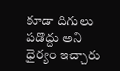కూడా దిగులు పడొద్దు అని ధైర్యం ఇచ్చారు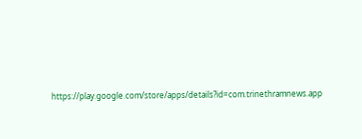https://play.google.com/store/apps/details?id=com.trinethramnews.app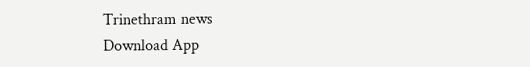Trinethram news
Download App